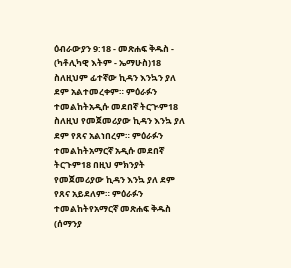ዕብራውያን 9:18 - መጽሐፍ ቅዱስ - (ካቶሊካዊ እትም - ኤማሁስ)18 ስለዚህም ፊተኛው ኪዳን እንኳን ያለ ደም አልተመረቀም። ምዕራፉን ተመልከትአዲሱ መደበኛ ትርጒም18 ስለዚህ የመጀመሪያው ኪዳን እንኳ ያለ ደም የጸና አልነበረም። ምዕራፉን ተመልከትአማርኛ አዲሱ መደበኛ ትርጉም18 በዚህ ምክንያት የመጀመሪያው ኪዳን እንኳ ያለ ደም የጸና አይደለም። ምዕራፉን ተመልከትየአማርኛ መጽሐፍ ቅዱስ (ሰማንያ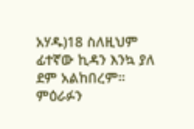አሃዱ)18 ስለዚህም ፊተኛው ኪዳን እንኳ ያለ ደም አልከበረም። ምዕራፉን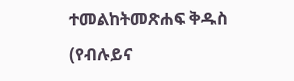ተመልከትመጽሐፍ ቅዱስ (የብሉይና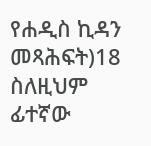የሐዲስ ኪዳን መጻሕፍት)18 ስለዚህም ፊተኛው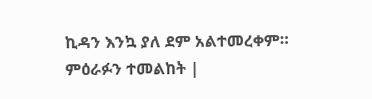ኪዳን እንኳ ያለ ደም አልተመረቀም። ምዕራፉን ተመልከት |